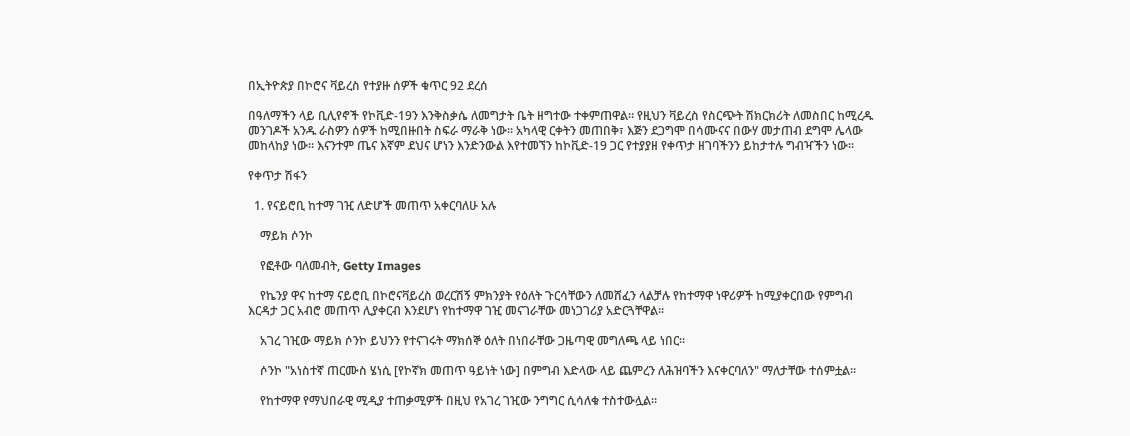በኢትዮጵያ በኮሮና ቫይረስ የተያዙ ሰዎች ቁጥር 92 ደረሰ

በዓለማችን ላይ ቢሊየኖች የኮቪድ-19ን እንቅስቃሴ ለመግታት ቤት ዘግተው ተቀምጠዋል። የዚህን ቫይረስ የስርጭት ሽክርክሪት ለመስበር ከሚረዱ መንገዶች አንዱ ራስዎን ሰዎች ከሚበዙበት ስፍራ ማራቅ ነው። አካላዊ ርቀትን መጠበቅ፣ እጅን ደጋግሞ በሳሙናና በውሃ መታጠብ ደግሞ ሌላው መከላከያ ነው። እናንተም ጤና እኛም ደህና ሆነን እንድንውል እየተመኘን ከኮቪድ-19 ጋር የተያያዘ የቀጥታ ዘገባችንን ይከታተሉ ግብዣችን ነው።

የቀጥታ ሽፋን

  1. የናይሮቢ ከተማ ገዢ ለድሆች መጠጥ አቀርባለሁ አሉ

    ማይክ ሶንኮ

    የፎቶው ባለመብት, Getty Images

    የኬንያ ዋና ከተማ ናይሮቢ በኮሮናቫይረስ ወረርሽኝ ምክንያት የዕለት ጉርሳቸውን ለመሸፈን ላልቻሉ የከተማዋ ነዋሪዎች ከሚያቀርበው የምግብ እርዳታ ጋር አብሮ መጠጥ ሊያቀርብ እንደሆነ የከተማዋ ገዢ መናገራቸው መነጋገሪያ አድርጓቸዋል።

    አገረ ገዢው ማይክ ሶንኮ ይህንን የተናገሩት ማክሰኞ ዕለት በነበራቸው ጋዜጣዊ መግለጫ ላይ ነበር።

    ሶንኮ "አነስተኛ ጠርሙስ ሄነሲ [የኮኛክ መጠጥ ዓይነት ነው] በምግብ እድላው ላይ ጨምረን ለሕዝባችን እናቀርባለን" ማለታቸው ተሰምቷል።

    የከተማዋ የማህበራዊ ሚዲያ ተጠቃሚዎች በዚህ የአገረ ገዢው ንግግር ሲሳለቁ ተስተውሏል።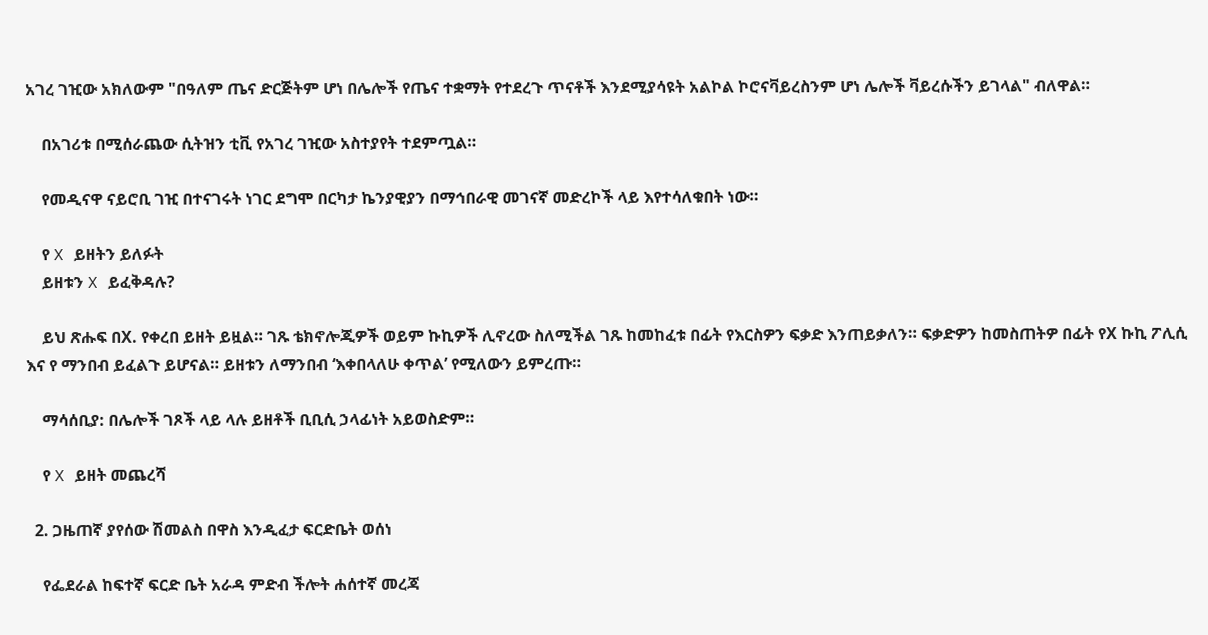አገረ ገዢው አክለውም "በዓለም ጤና ድርጅትም ሆነ በሌሎች የጤና ተቋማት የተደረጉ ጥናቶች እንደሚያሳዩት አልኮል ኮሮናቫይረስንም ሆነ ሌሎች ቫይረሱችን ይገላል" ብለዋል።

    በአገሪቱ በሚሰራጨው ሲትዝን ቲቪ የአገረ ገዢው አስተያየት ተደምጧል።

    የመዲናዋ ናይሮቢ ገዢ በተናገሩት ነገር ደግሞ በርካታ ኬንያዊያን በማኅበራዊ መገናኛ መድረኮች ላይ እየተሳለቁበት ነው።

    የ X ይዘትን ይለፉት
    ይዘቱን X ይፈቅዳሉ?

    ይህ ጽሑፍ በX. የቀረበ ይዘት ይዟል። ገጹ ቴክኖሎጂዎች ወይም ኩኪዎች ሊኖረው ስለሚችል ገጹ ከመከፈቱ በፊት የእርስዎን ፍቃድ እንጠይቃለን። ፍቃድዎን ከመስጠትዎ በፊት የX ኩኪ ፖሊሲ እና የ ማንበብ ይፈልጉ ይሆናል። ይዘቱን ለማንበብ ‘እቀበላለሁ ቀጥል’ የሚለውን ይምረጡ።

    ማሳሰቢያ: በሌሎች ገጾች ላይ ላሉ ይዘቶች ቢቢሲ ኃላፊነት አይወስድም።

    የ X ይዘት መጨረሻ

  2. ጋዜጠኛ ያየሰው ሽመልስ በዋስ እንዲፈታ ፍርድቤት ወሰነ

    የፌደራል ከፍተኛ ፍርድ ቤት አራዳ ምድብ ችሎት ሐሰተኛ መረጃ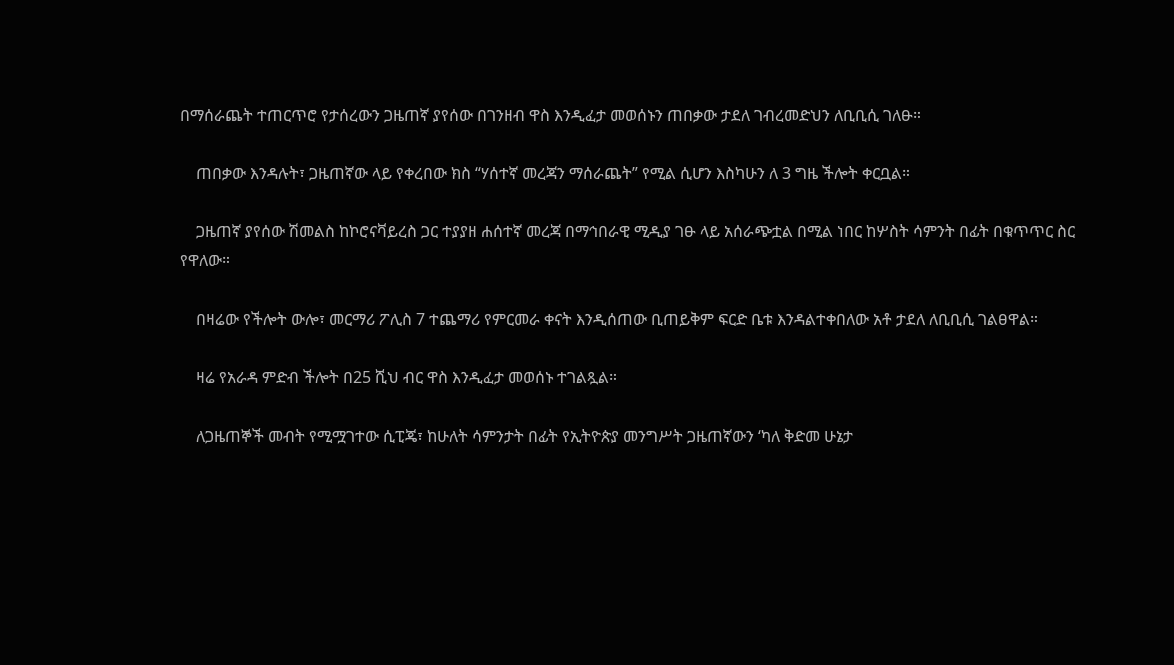በማሰራጨት ተጠርጥሮ የታሰረውን ጋዜጠኛ ያየሰው በገንዘብ ዋስ እንዲፈታ መወሰኑን ጠበቃው ታደለ ገብረመድህን ለቢቢሲ ገለፁ።

    ጠበቃው እንዳሉት፣ ጋዜጠኛው ላይ የቀረበው ክስ “ሃሰተኛ መረጃን ማሰራጨት” የሚል ሲሆን እስካሁን ለ 3 ግዜ ችሎት ቀርቧል።

    ጋዜጠኛ ያየሰው ሽመልስ ከኮሮናቫይረስ ጋር ተያያዘ ሐሰተኛ መረጃ በማኅበራዊ ሚዲያ ገፁ ላይ አሰራጭቷል በሚል ነበር ከሦስት ሳምንት በፊት በቁጥጥር ስር የዋለው።

    በዛሬው የችሎት ውሎ፣ መርማሪ ፖሊስ 7 ተጨማሪ የምርመራ ቀናት እንዲሰጠው ቢጠይቅም ፍርድ ቤቱ እንዳልተቀበለው አቶ ታደለ ለቢቢሲ ገልፀዋል።

    ዛሬ የአራዳ ምድብ ችሎት በ25 ሺህ ብር ዋስ እንዲፈታ መወሰኑ ተገልጿል።

    ለጋዜጠኞች መብት የሚሟገተው ሲፒጄ፣ ከሁለት ሳምንታት በፊት የኢትዮጵያ መንግሥት ጋዜጠኛውን ‘ካለ ቅድመ ሁኔታ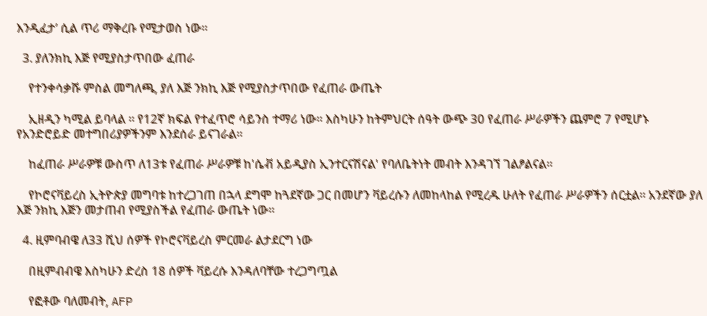እንዲፈታ’ ሲል ጥሪ ማቅረቡ የሚታወስ ነው።

  3. ያለንክኪ እጅ የሚያስታጥበው ፈጠራ

    የተንቀሳቃሹ ምስል መግለጫ, ያለ እጅ ንክኪ እጅ የሚያስታጥበው የፈጠራ ውጤት

    ኢዘዲን ካሚል ይባላል ። የ12ኛ ክፍል የተፈጥሮ ሳይንስ ተማሪ ነው። እስካሁን ከትምህርት ሰዓት ውጭ 30 የፈጠራ ሥራዎችን ጨምሮ 7 የሚሆኑ የአንድሮይድ መተግበሪያዎችንም እንደሰራ ይናገራል።

    ከፈጠራ ሥራዎቹ ውስጥ ለ13ቱ የፈጠራ ሥራዎቹ ከ'ሴቭ አይዲያስ ኢንተርናሽናል' የባለቤትነት መብት እንዳገኘ ገልፆልናል።

    የኮሮናቫይረስ ኢትዮጵያ መግባቱ ከተረጋገጠ በኋላ ደግሞ ከጓደኛው ጋር በመሆን ቫይረሱን ለመከላከል የሚረዱ ሁለት የፈጠራ ሥራዎችን ሰርቷል። አንደኛው ያለ እጅ ንክኪ እጅን መታጠብ የሚያስችል የፈጠራ ውጤት ነው።

  4. ዚምባብዌ ለ33 ሺህ ሰዎች የኮሮናቫይረስ ምርመራ ልታደርግ ነው

    በዚምብብዌ እስካሁን ድረስ 18 ሰዎች ቫይረሱ እንዳለባቸው ተረጋግጧል

    የፎቶው ባለመብት, AFP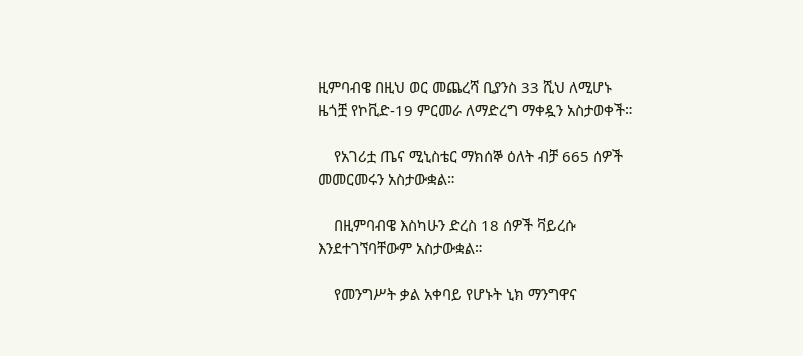ዚምባብዌ በዚህ ወር መጨረሻ ቢያንስ 33 ሺህ ለሚሆኑ ዜጎቿ የኮቪድ-19 ምርመራ ለማድረግ ማቀዷን አስታወቀች።

    የአገሪቷ ጤና ሚኒስቴር ማክሰኞ ዕለት ብቻ 665 ሰዎች መመርመሩን አስታውቋል።

    በዚምባብዌ እስካሁን ድረስ 18 ሰዎች ቫይረሱ እንደተገኘባቸውም አስታውቋል።

    የመንግሥት ቃል አቀባይ የሆኑት ኒክ ማንግዋና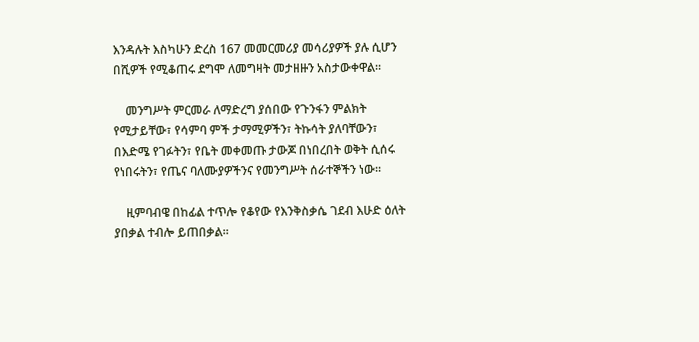እንዳሉት እስካሁን ድረስ 167 መመርመሪያ መሳሪያዎች ያሉ ሲሆን በሺዎች የሚቆጠሩ ደግሞ ለመግዛት መታዘዙን አስታውቀዋል።

    መንግሥት ምርመራ ለማድረግ ያሰበው የጉንፋን ምልክት የሚታይቸው፣ የሳምባ ምች ታማሚዎችን፣ ትኩሳት ያለባቸውን፣ በእድሜ የገፉትን፣ የቤት መቀመጡ ታውጆ በነበረበት ወቅት ሲሰሩ የነበሩትን፣ የጤና ባለሙያዎችንና የመንግሥት ሰራተኞችን ነው።

    ዚምባብዌ በከፊል ተጥሎ የቆየው የእንቅስቃሴ ገደብ እሁድ ዕለት ያበቃል ተብሎ ይጠበቃል።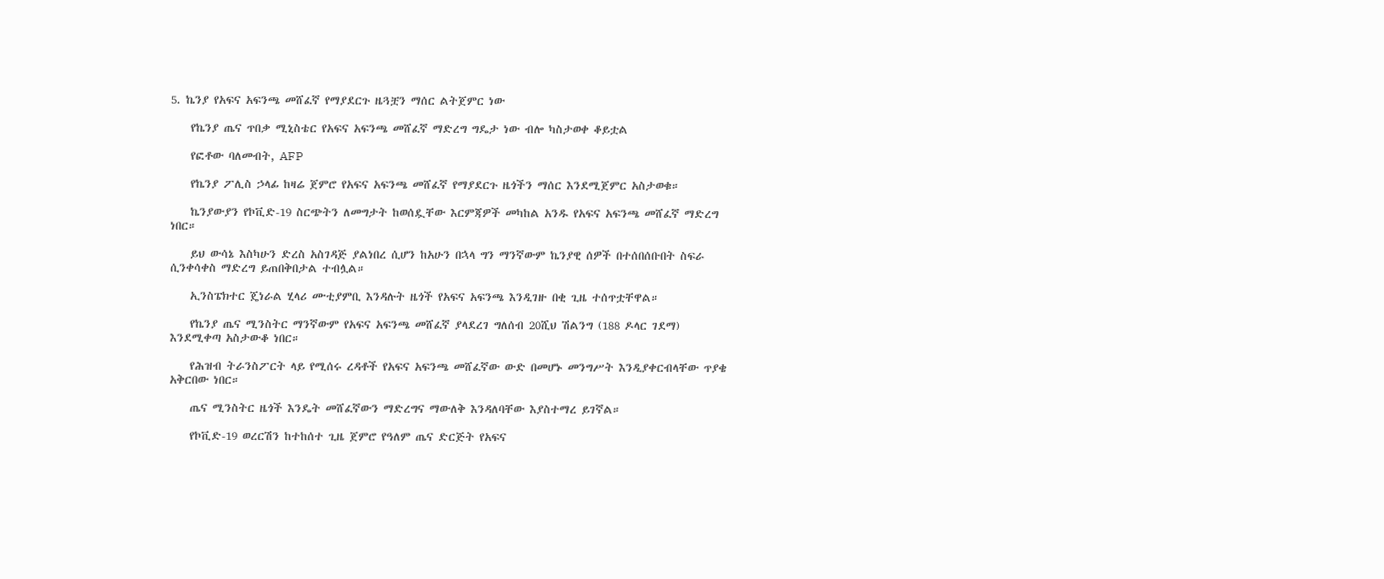5. ኬንያ የአፍና አፍንጫ መሸፈኛ የማያደርጉ ዜጓቿን ማሰር ልትጀምር ነው

    የኬንያ ጤና ጥበቃ ሚኒስቴር የአፍና አፍንጫ መሸፈኛ ማድረግ ግዴታ ነው ብሎ ካስታወቀ ቆይቷል

    የፎቶው ባለመብት, AFP

    የኬንያ ፖሊስ ኃላፊ ከዛሬ ጀምሮ የአፍና አፍንጫ መሸፈኛ የማያደርጉ ዜጎችን ማሰር እንደሚጀምር አስታወቁ።

    ኬንያውያን የኮቪድ-19 ስርጭትን ለመግታት ከወሰዷቸው እርምጃዎች መካከል አንዱ የአፍና አፍንጫ መሸፈኛ ማድረግ ነበር።

    ይህ ውሳኔ እስካሁን ድረስ አስገዳጅ ያልነበረ ሲሆን ከአሁን በኋላ ግን ማንኛውም ኬንያዊ ሰዎች በተሰበሰቡበት ስፍራ ሲንቀሳቀስ ማድረግ ይጠበቅበታል ተብሏል።

    ኢንስፔክተር ጄነራል ሂላሪ ሙቲያምቢ እንዳሉት ዜጎች የአፍና አፍንጫ እንዲገዙ በቂ ጊዜ ተሰጥቷቸዋል።

    የኬንያ ጤና ሚንስትር ማንኛውም የአፍና አፍንጫ መሸፈኛ ያላደረገ ግለሰብ 20ሺህ ሽልንግ (188 ዶላር ገደማ) እንደሚቀጣ አስታውቆ ነበር።

    የሕዝብ ትራንስፖርት ላይ የሚሰሩ ረዳቶች የአፍና አፍንጫ መሸፈኛው ውድ በመሆኑ መንግሥት እንዲያቀርብላቸው ጥያቄ አቅርበው ነበር።

    ጤና ሚንስትር ዜጎች እንዴት መሸፈኛውን ማድረግና ማውለቅ እንዳለባቸው እያስተማረ ይገኛል።

    የኮቪድ-19 ወረርሽን ከተከሰተ ጊዜ ጀምሮ የዓለም ጤና ድርጅት የአፍና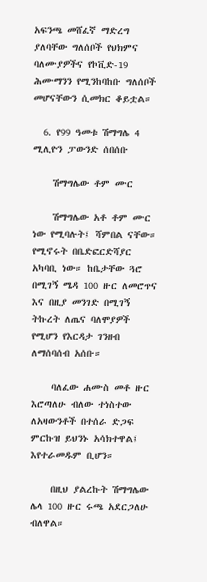አፍንጫ መሸፈኛ ማድረግ ያለባቸው ግለሰቦች የህክምና ባለሙያዎችና የኮቪድ-19 ሕሙማንን የሚንከባከቡ ግለሰቦች መሆናቸውን ሲመክር ቆይቷል።

  6. የ99 ዓመቱ ሽማግሌ 4 ሚሊዮን ፓውንድ ሰበሰቡ

    ሽማግሌው ቶም ሙር

    ሽማግሌው አቶ ቶም ሙር ነው የሚባሉት፤ ሻምበል ናቸው። የሚኖሩት በቤድፎርድሻያር አካባቢ ነው። ከቤታቸው ጓሮ በሚገኝ ሜዳ 100 ዙር ለመሮጥና እና በዚያ መንገድ በሚገኝ ትኩረት ለጤና ባለሞያዎች የሚሆን የእርዳታ ገንዘብ ለማሰባሰብ አሰቡ።

    ባለፈው ሐሙስ መቶ ዙር እሮጣለሁ ብለው ተነስተው ለአዛውንቶች በተሰራ ድጋፍ ምርኩዝ ይህንኑ አሳክተዋል፤ እየተራመዱም ቢሆን።

    በዚህ ያልረኩት ሽማግሌው ሌላ 100 ዙር ሩጫ አደርጋለሁ ብለዋል።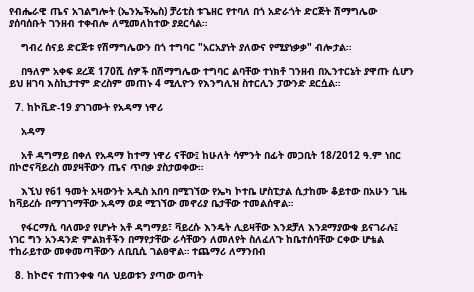የብሔራዊ ጤና አገልግሎት (ኤንኤችኤስ) ቻሪቲስ ቱጌዘር የተባለ በጎ አድራጎት ድርጅት ሽማግሌው ያሰባሰቡት ገንዘብ ተቀብሎ ለሚመለከተው ያደርሳል።

    ግብረ ሰናይ ድርጅቱ የሽማግሌውን በጎ ተግባር "አርአያነት ያለውና የሚያነቃቃ" ብሎታል።

    በዓለም አቀፍ ደረጃ 170ሺ ሰዎች በሽማግሌው ተግባር ልባቸው ተነክቶ ገንዘብ በኢንተርኔት ያዋጡ ሲሆን ይህ ዘገባ እስኪታተም ድረስም መጠኑ 4 ሚሊዮን የእንግሊዝ ስተርሊን ፓውንድ ደርሷል።

  7. ከኮቪድ-19 ያገገሙት የአዳማ ነዋሪ

    አዳማ

    አቶ ዳግማይ በቀለ የአዳማ ከተማ ነዋሪ ናቸው፤ ከሁለት ሳምንት በፊት መጋቢት 18/2012 ዓ.ም ነበር በኮሮናቫይረስ መያዛቸውን ጤና ጥበቃ ያስታወቀው።

    እኚህ የ61 ዓመት አዛውንት አዲስ አበባ በሚገኘው የኤካ ኮተቤ ሆስፒታል ሲታከሙ ቆይተው በአሁን ጊዜ ከቫይረሱ በማገገማቸው አዳማ ወደ ሚገኘው መኖሪያ ቤታቸው ተመልሰዋል።

    የፋርማሲ ባለሙያ የሆኑት አቶ ዳግማይ፣ ቫይረሱ እንዴት ሊይዛቸው እንደቻለ እንደማያውቁ ይናገራሉ፤ ነገር ግን አንዳንድ ምልክቶችን በማየታቸው ራሳቸውን ለመለየት ስለፈለጉ ከቤተሰባቸው ርቀው ሆቴል ተከራይተው መቀመጣቸውን ለቢቢሲ ገልፀዋል። ተጨማሪ ለማንበብ

  8. ከኮሮና ተጠንቀቁ ባለ ህይወቱን ያጣው ወጣት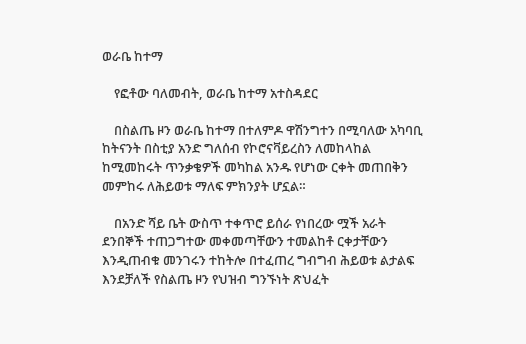ወራቤ ከተማ

    የፎቶው ባለመብት, ወራቤ ከተማ አተስዳደር

    በስልጤ ዞን ወራቤ ከተማ በተለምዶ ዋሽንግተን በሚባለው አካባቢ ከትናንት በስቲያ አንድ ግለሰብ የኮሮናቫይረስን ለመከላከል ከሚመከሩት ጥንቃቄዎች መካከል አንዱ የሆነው ርቀት መጠበቅን መምከሩ ለሕይወቱ ማለፍ ምክንያት ሆኗል።

    በአንድ ሻይ ቤት ውስጥ ተቀጥሮ ይሰራ የነበረው ሟች አራት ደንበኞች ተጠጋግተው መቀመጣቸውን ተመልከቶ ርቀታቸውን እንዲጠብቁ መንገሩን ተከትሎ በተፈጠረ ግብግብ ሕይወቱ ልታልፍ እንደቻለች የስልጤ ዞን የህዝብ ግንኙነት ጽህፈት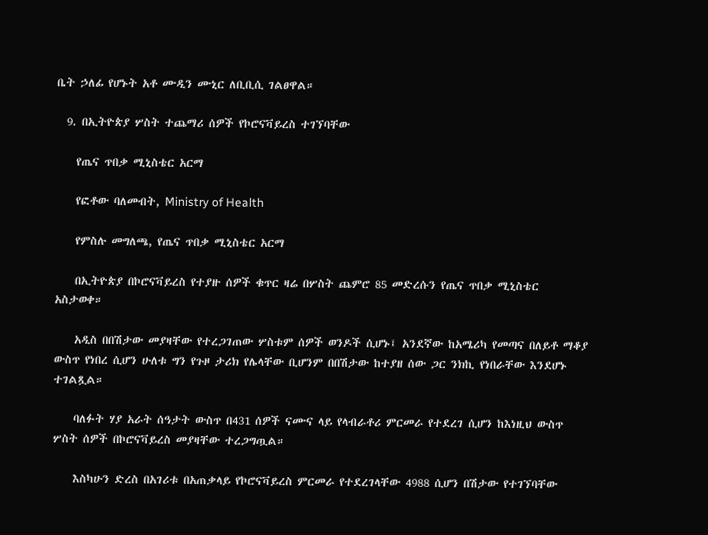ቤት ኃለፊ የሆኑት አቶ ሙዲን ሙኒር ለቢቢሲ ገልፀዋል።

  9. በኢትዮጵያ ሦስት ተጨማሪ ሰዎች የኮሮናቫይረስ ተገኘባቸው

    የጤና ጥበቃ ሚኒስቴር አርማ

    የፎቶው ባለመብት, Ministry of Health

    የምስሉ መግለጫ, የጤና ጥበቃ ሚኒስቴር አርማ

    በኢትዮጵያ በኮሮናቫይረስ የተያዙ ሰዎች ቁጥር ዛሬ በሦስት ጨምሮ 85 መድረሱን የጤና ጥበቃ ሚኒስቴር አስታወቀ።

    አዲስ በበሽታው መያዛቸው የተረጋገጠው ሦስቱም ሰዎች ወንዶች ሲሆኑ፤ አንደኛው ከአሜሪካ የመጣና በለይቶ ማቆያ ውስጥ የነበረ ሲሆን ሁለቱ ግን የጉዞ ታሪክ የሌላቸው ቢሆንም በበሽታው ከተያዘ ሰው ጋር ንክኪ የነበራቸው እንደሆኑ ተገልጿል።

    ባለፉት ሃያ አራት ሰዓታት ውስጥ በ431 ሰዎች ናሙና ላይ የላብራቶሪ ምርመራ የተደረገ ሲሆን ከእነዚህ ውስጥ ሦስት ሰዎች በኮሮናቫይረስ መያዛቸው ተረጋግጧል።

    እስካሁን ድረስ በአገሪቱ በአጠቃላይ የኮሮናቫይረስ ምርመራ የተደረገላቸው 4988 ሲሆን በሽታው የተገኘባቸው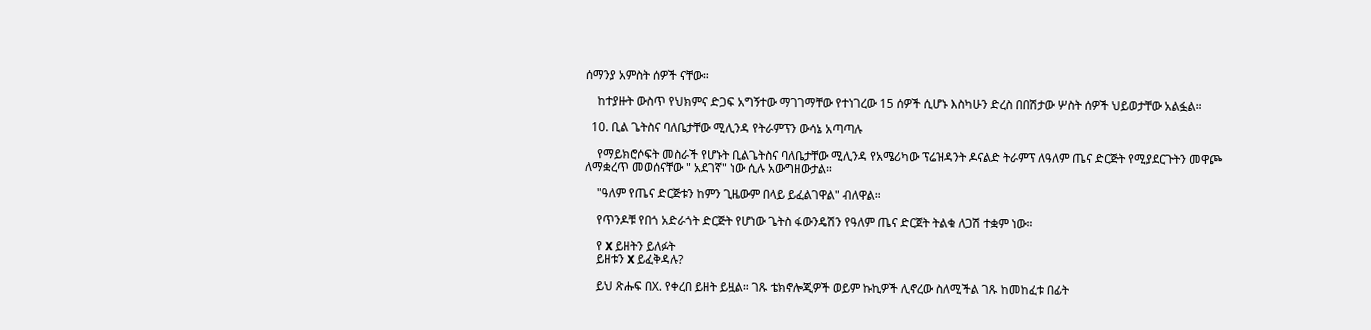ሰማንያ አምስት ሰዎች ናቸው።

    ከተያዙት ውስጥ የህክምና ድጋፍ አግኝተው ማገገማቸው የተነገረው 15 ሰዎች ሲሆኑ እስካሁን ድረስ በበሽታው ሦስት ሰዎች ህይወታቸው አልፏል።

  10. ቢል ጌትስና ባለቤታቸው ሚሊንዳ የትራምፕን ውሳኔ አጣጣሉ

    የማይክሮሶፍት መስራች የሆኑት ቢልጌትስና ባለቤታቸው ሚሊንዳ የአሜሪካው ፕሬዝዳንት ዶናልድ ትራምፕ ለዓለም ጤና ድርጅት የሚያደርጉትን መዋጮ ለማቋረጥ መወሰናቸው " አደገኛ" ነው ሲሉ አውግዘውታል።

    "ዓለም የጤና ድርጅቱን ከምን ጊዜውም በላይ ይፈልገዋል" ብለዋል።

    የጥንዶቹ የበጎ አድራጎት ድርጅት የሆነው ጌትስ ፋውንዴሽን የዓለም ጤና ድርጀት ትልቁ ለጋሽ ተቋም ነው።

    የ X ይዘትን ይለፉት
    ይዘቱን X ይፈቅዳሉ?

    ይህ ጽሑፍ በX. የቀረበ ይዘት ይዟል። ገጹ ቴክኖሎጂዎች ወይም ኩኪዎች ሊኖረው ስለሚችል ገጹ ከመከፈቱ በፊት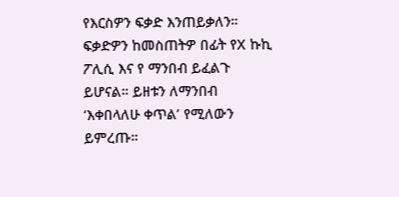የእርስዎን ፍቃድ እንጠይቃለን። ፍቃድዎን ከመስጠትዎ በፊት የX ኩኪ ፖሊሲ እና የ ማንበብ ይፈልጉ ይሆናል። ይዘቱን ለማንበብ ‘እቀበላለሁ ቀጥል’ የሚለውን ይምረጡ።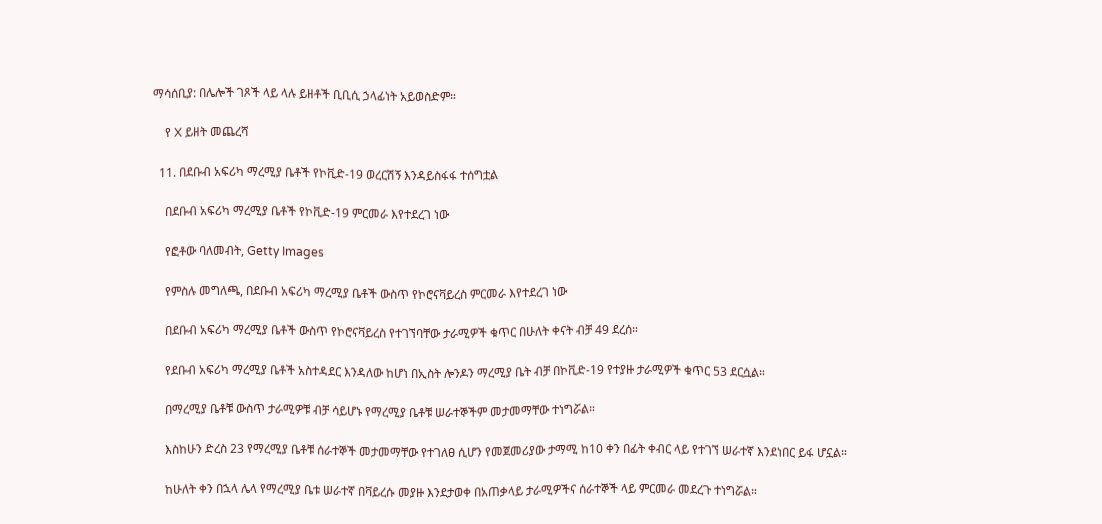ማሳሰቢያ: በሌሎች ገጾች ላይ ላሉ ይዘቶች ቢቢሲ ኃላፊነት አይወስድም።

    የ X ይዘት መጨረሻ

  11. በደቡብ አፍሪካ ማረሚያ ቤቶች የኮቪድ-19 ወረርሽኝ እንዳይስፋፋ ተሰግቷል

    በደቡብ አፍሪካ ማረሚያ ቤቶች የኮቪድ-19 ምርመራ እየተደረገ ነው

    የፎቶው ባለመብት, Getty Images

    የምስሉ መግለጫ, በደቡብ አፍሪካ ማረሚያ ቤቶች ውስጥ የኮሮናቫይረስ ምርመራ እየተደረገ ነው

    በደቡብ አፍሪካ ማረሚያ ቤቶች ውስጥ የኮሮናቫይረስ የተገኘባቸው ታራሚዎች ቁጥር በሁለት ቀናት ብቻ 49 ደረሰ።

    የደቡብ አፍሪካ ማረሚያ ቤቶች አስተዳደር እንዳለው ከሆነ በኢስት ሎንዶን ማረሚያ ቤት ብቻ በኮቪድ-19 የተያዙ ታራሚዎች ቁጥር 53 ደርሷል።

    በማረሚያ ቤቶቹ ውስጥ ታራሚዎቹ ብቻ ሳይሆኑ የማረሚያ ቤቶቹ ሠራተኞችም መታመማቸው ተነግሯል።

    እስከሁን ድረስ 23 የማረሚያ ቤቶቹ ሰራተኞች መታመማቸው የተገለፀ ሲሆን የመጀመሪያው ታማሚ ከ10 ቀን በፊት ቀብር ላይ የተገኘ ሠራተኛ እንደነበር ይፋ ሆኗል።

    ከሁለት ቀን በኋላ ሌላ የማረሚያ ቤቱ ሠራተኛ በቫይረሱ መያዙ እንደታወቀ በአጠቃላይ ታራሚዎችና ሰራተኞች ላይ ምርመራ መደረጉ ተነግሯል።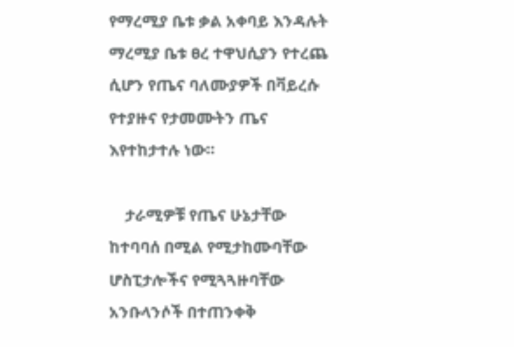የማረሚያ ቤቱ ቃል አቀባይ እንዳሉት ማረሚያ ቤቱ ፀረ ተዋህሲያን የተረጨ ሲሆን የጤና ባለሙያዎች በቫይረሱ የተያዙና የታመሙትን ጤና እየተከታተሉ ነው።

    ታራሚዎቹ የጤና ሁኔታቸው ከተባባሰ በሚል የሚታከሙባቸው ሆስፒታሎችና የሚጓጓዙባቸው አንቡላንሶች በተጠንቀቅ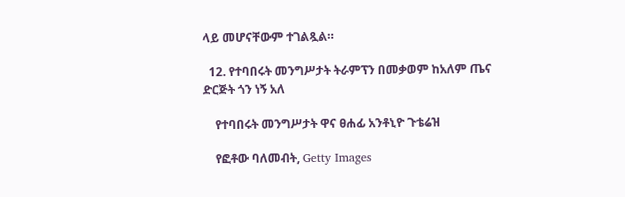ላይ መሆናቸውም ተገልጿል።

  12. የተባበሩት መንግሥታት ትራምፕን በመቃወም ከአለም ጤና ድርጅት ጎን ነኝ አለ

    የተባበሩት መንግሥታት ዋና ፀሐፊ አንቶኒዮ ጉቴሬዝ

    የፎቶው ባለመብት, Getty Images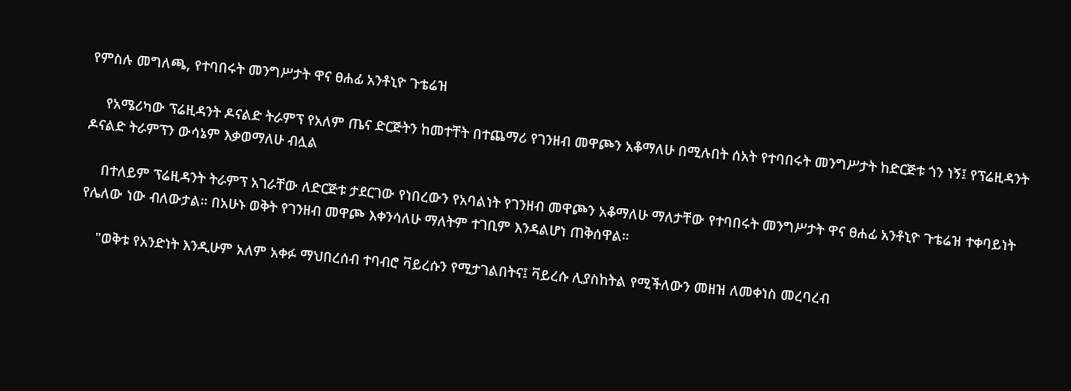የምስሉ መግለጫ, የተባበሩት መንግሥታት ዋና ፀሐፊ አንቶኒዮ ጉቴሬዝ

    የአሜሪካው ፕሬዚዳንት ዶናልድ ትራምፕ የአለም ጤና ድርጅትን ከመተቸት በተጨማሪ የገንዘብ መዋጮን አቆማለሁ በሚሉበት ሰአት የተባበሩት መንግሥታት ከድርጅቱ ጎን ነኝ፤ የፕሬዚዳንት ዶናልድ ትራምፕን ውሳኔም እቃወማለሁ ብሏል

    በተለይም ፕሬዚዳንት ትራምፕ አገራቸው ለድርጅቱ ታደርገው የነበረውን የአባልነት የገንዘብ መዋጮን አቆማለሁ ማለታቸው የተባበሩት መንግሥታት ዋና ፀሐፊ አንቶኒዮ ጉቴሬዝ ተቀባይነት የሌለው ነው ብለውታል። በአሁኑ ወቅት የገንዘብ መዋጮ እቀንሳለሁ ማለትም ተገቢም እንዳልሆነ ጠቅሰዋል።

    "ወቅቱ የአንድነት እንዲሁም አለም አቀፉ ማህበረሰብ ተባብሮ ቫይረሱን የሚታገልበትና፤ ቫይረሱ ሊያስከትል የሚችለውን መዘዝ ለመቀነስ መረባረብ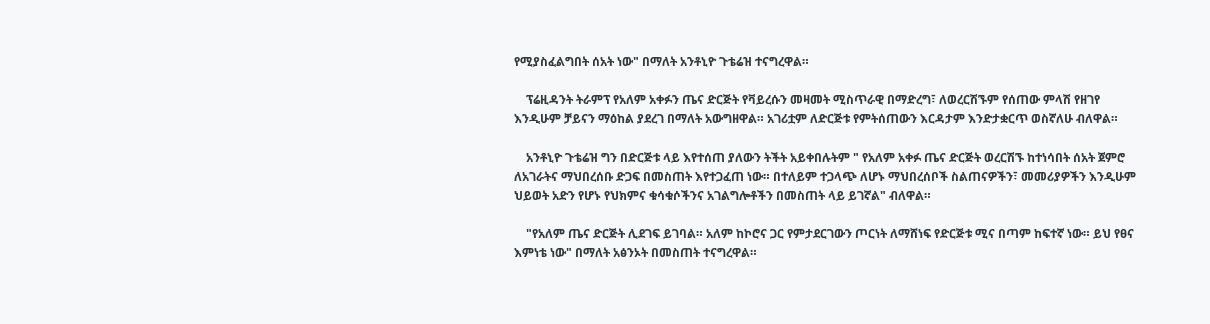የሚያስፈልግበት ሰአት ነው" በማለት አንቶኒዮ ጉቴሬዝ ተናግረዋል።

    ፕሬዚዳንት ትራምፕ የአለም አቀፉን ጤና ድርጅት የቫይረሱን መዛመት ሚስጥራዊ በማድረግ፣ ለወረርሽኙም የሰጠው ምላሽ የዘገየ እንዲሁም ቻይናን ማዕከል ያደረገ በማለት አውግዘዋል። አገሪቷም ለድርጅቱ የምትሰጠውን እርዳታም እንድታቋርጥ ወስኛለሁ ብለዋል።

    አንቶኒዮ ጉቴሬዝ ግን በድርጅቱ ላይ እየተሰጠ ያለውን ትችት አይቀበሉትም " የአለም አቀፉ ጤና ድርጅት ወረርሽኙ ከተነሳበት ሰአት ጀምሮ ለአገራትና ማህበረሰቡ ድጋፍ በመስጠት እየተጋፈጠ ነው። በተለይም ተጋላጭ ለሆኑ ማህበረሰቦች ስልጠናዎችን፣ መመሪያዎችን እንዲሁም ህይወት አድን የሆኑ የህክምና ቁሳቁሶችንና አገልግሎቶችን በመስጠት ላይ ይገኛል" ብለዋል።

    "የአለም ጤና ድርጅት ሊደገፍ ይገባል። አለም ከኮሮና ጋር የምታደርገውን ጦርነት ለማሸነፍ የድርጅቱ ሚና በጣም ከፍተኛ ነው። ይህ የፀና እምነቴ ነው" በማለት አፅንኦት በመስጠት ተናግረዋል።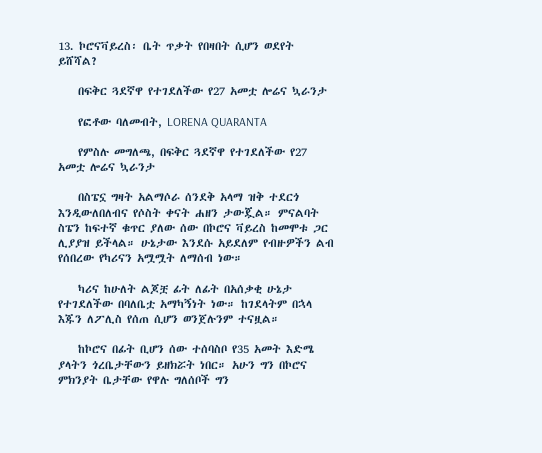13. ኮሮናቫይረስ፡ ቤት ጥቃት የበዛበት ሲሆን ወደየት ይሸሻል?

    በፍቅር ጓደኛዋ የተገደለችው የ27 አመቷ ሎሬና ኳራንታ

    የፎቶው ባለመብት, LORENA QUARANTA

    የምስሉ መግለጫ, በፍቅር ጓደኛዋ የተገደለችው የ27 አመቷ ሎሬና ኳራንታ

    በስፔኗ ግዛት አልማሶራ ሰንደቅ አላማ ዝቅ ተደርጎ እንዲውለበለብና የሶስት ቀናት ሐዘን ታውጇል። ምናልባት ስፔን ከፍተኛ ቁጥር ያለው ሰው በኮሮና ቫይረስ ከመሞቱ ጋር ሊያያዝ ይችላል። ሁኔታው እንደሱ አይደለም የብዙዎችን ልብ የሰበረው የካሪናን አሟሟት ለማሰብ ነው።

    ካሪና ከሁለት ልጆቿ ፊት ለፊት በአሰቃቂ ሁኔታ የተገደለችው በባለቤቷ አማካኝነት ነው። ከገደላትም በኋላ እጁን ለፖሊስ የሰጠ ሲሆን ወንጀሉንም ተናዟል።

    ከኮሮና በፊት ቢሆን ሰው ተሰባስቦ የ35 አመት እድሜ ያላትን ጎረቤታቸውን ይዘክሯት ነበር። አሁን ግን በኮሮና ምክንያት ቤታቸው የዋሉ ግለሰቦች ግን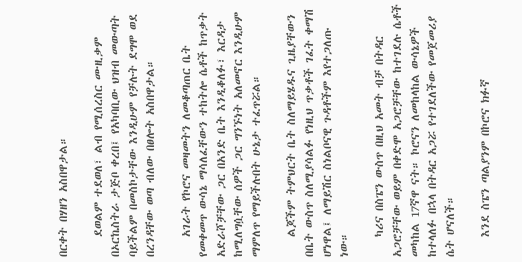በርቀት በሃዘን አስበዋታል።

    ደወልም ተደወለ፣ ልብ የሚሰረስር ሙዚቃም በኦርኬስትራ ታጅቦ ቀረበ፤ የአካባቢው ህዝብ መውጣት ባይችልም በመስኮታቸው እንዲሁም የቻሉት ደግሞ ወደ በረንዳቸው ወጣ ብለው በፀሎት አስበዋታል።

    አገራት የኮሮና መዛመትን ለመቆጣጠር ቤት የመቀመጥ ውሳኔ ማሳለፈቸውን ተከትሎ ሴቶች ከጥቃት አድራሾቻቸው ጋር በአንድ ቤት እንዲቆለፉ፣ እርዳታ ከሚለግሷቸው ሰዎች ጋር ግንኙነት አለመኖር እንዲሁም ማምለጥ የማይችሉበት ሁኔታ ተፈጥሯል።

    ልጆችም ትምህርት ቤት ስለማይሄዱና ጊዜያቸውን በቤት ውስጥ ስለሚያሳልፉ የነዚህ ጥቃቶች ገፈት ቀማሽ ሆነዋል፤ ለማይሽር ስነልቦናዊ ጉዳቶችም እየተጋለጡ ነው።

    ካሪና በስፔን ውስጥ በዚህ አመት ብቻ በትዳር አጋሮቻቸው ወይም በቀድሞ አጋሮቻቸው ከተገደሉ ሴቶች መካከል 17ኛዋ ናት። ኮሮናን ለመከላከል ውሳኔዎች ከተላለፉ በኋላ በትዳር አጋሯ የተገደለችው የመጀመሪያ ሴት ሆናለች።

    እንደ ስፔን ጣልያንም በኮሮና ክፉኛ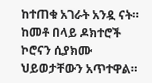ከተጠቁ አገራት አንዷ ናት። ከመቶ በላይ ዶክተሮች ኮሮናን ሲያክሙ ህይወታቸውን አጥተዋል።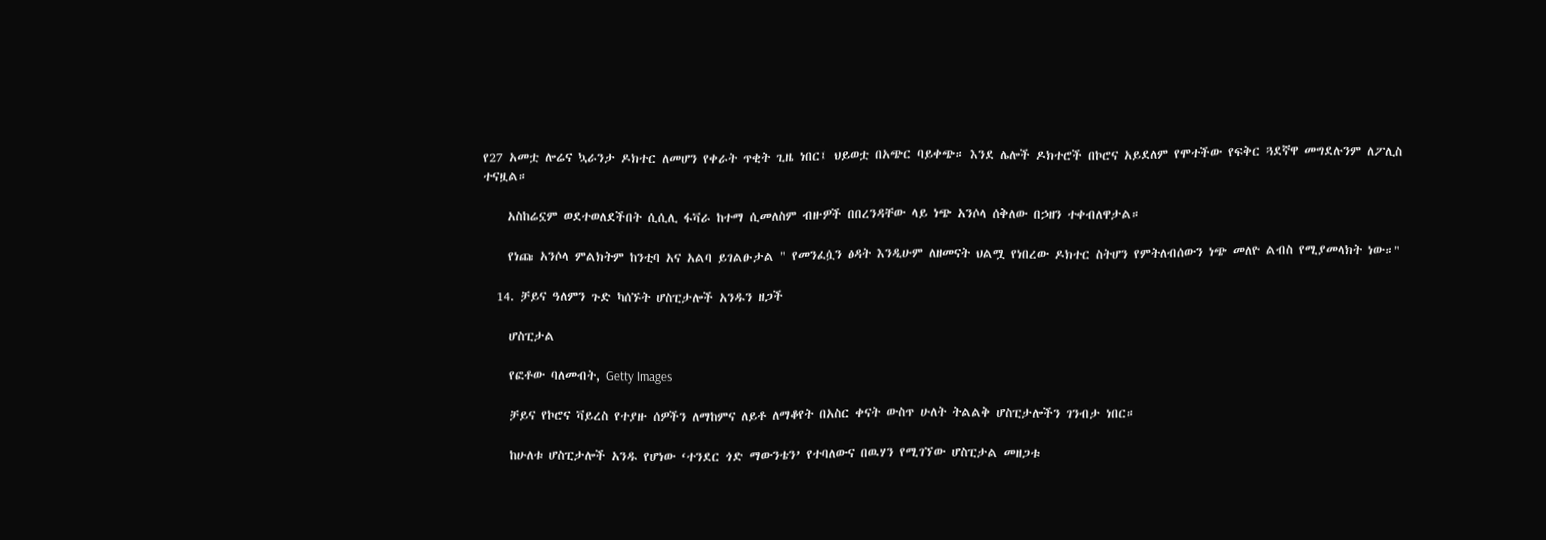የ27 አመቷ ሎሬና ኳራንታ ዶክተር ለመሆን የቀራት ጥቂት ጊዜ ነበር፤ ህይወቷ በአጭር ባይቀጭ። እንደ ሌሎች ዶክተሮች በኮሮና አይደለም የሞተችው የፍቅር ጓደኛዋ መግደሉንም ለፖሊስ ተናዟል።

    አስከሬኗም ወደተወለደችበት ሲሲሊ ፋቫራ ከተማ ሲመለስም ብዙዎች በበረንዳቸው ላይ ነጭ አንሶላ ሰቅለው በኃዘን ተቀብለዋታል።

    የነጩ አንሶላ ምልክትም ከንቲባ አና አልባ ይገልፁታል " የመንፈሷን ፅዳት እንዲሁም ለዘመናት ህልሟ የነበረው ዶክተር ስትሆን የምትለብሰውን ነጭ መለዮ ልብስ የሚያመላክት ነው።"

  14. ቻይና ዓለምን ጉድ ካሰኙት ሆስፒታሎች አንዱን ዘጋች

    ሆስፒታል

    የፎቶው ባለመብት, Getty Images

    ቻይና የኮሮና ቫይረስ የተያዙ ሰዎችን ለማከምና ለይቶ ለማቆየት በአስር ቀናት ውስጥ ሁለት ትልልቅ ሆስፒታሎችን ገንብታ ነበር።

    ከሁለቱ ሆስፒታሎች አንዱ የሆነው ‘ተንደር ጎድ ማውንቴን’ የተባለውና በዉሃን የሚገኘው ሆስፒታል መዘጋቱ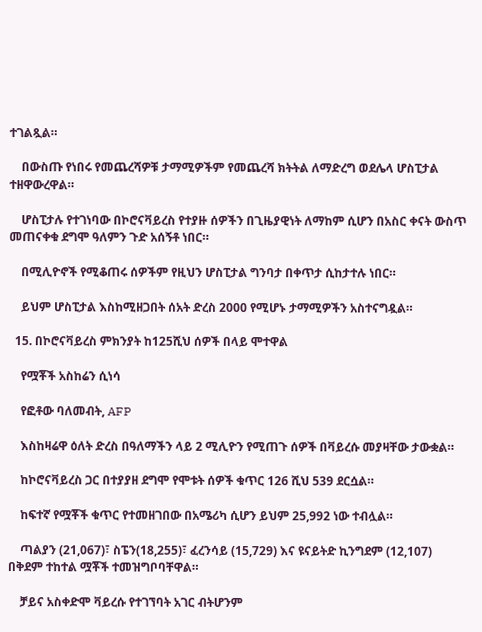ተገልጿል።

    በውስጡ የነበሩ የመጨረሻዎቹ ታማሚዎችም የመጨረሻ ክትትል ለማድረግ ወደሌላ ሆስፒታል ተዘዋውረዋል።

    ሆስፒታሉ የተገነባው በኮሮናቫይረስ የተያዙ ሰዎችን በጊዜያዊነት ለማከም ሲሆን በአስር ቀናት ውስጥ መጠናቀቁ ደግሞ ዓለምን ጉድ አሰኝቶ ነበር።

    በሚሊዮኖች የሚቆጠሩ ሰዎችም የዚህን ሆስፒታል ግንባታ በቀጥታ ሲከታተሉ ነበር።

    ይህም ሆስፒታል እስከሚዘጋበት ሰአት ድረስ 2000 የሚሆኑ ታማሚዎችን አስተናግዷል።

  15. በኮሮናቫይረስ ምክንያት ከ125ሺህ ሰዎች በላይ ሞተዋል

    የሟቾች አስከሬን ሲነሳ

    የፎቶው ባለመብት, AFP

    እስከዛሬዋ ዕለት ድረስ በዓለማችን ላይ 2 ሚሊዮን የሚጠጉ ሰዎች በቫይረሱ መያዛቸው ታውቋል።

    ከኮሮናቫይረስ ጋር በተያያዘ ደግሞ የሞቱት ሰዎች ቁጥር 126 ሺህ 539 ደርሷል።

    ከፍተኛ የሟቾች ቁጥር የተመዘገበው በአሜሪካ ሲሆን ይህም 25,992 ነው ተብሏል።

    ጣልያን (21,067)፣ ስፔን(18,255)፣ ፈረንሳይ (15,729) እና ዩናይትድ ኪንግደም (12,107) በቅደም ተከተል ሟቾች ተመዝግቦባቸዋል።

    ቻይና አስቀድሞ ቫይረሱ የተገኘባት አገር ብትሆንም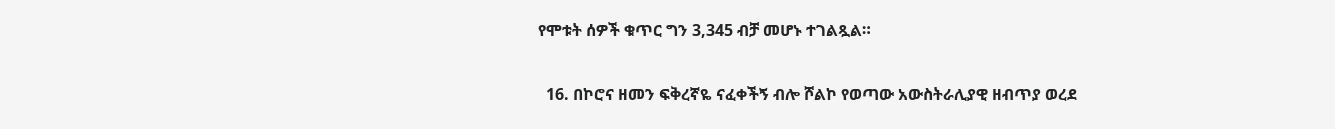የሞቱት ሰዎች ቁጥር ግን 3,345 ብቻ መሆኑ ተገልጿል።

  16. በኮሮና ዘመን ፍቅረኛዬ ናፈቀችኝ ብሎ ሾልኮ የወጣው አውስትራሊያዊ ዘብጥያ ወረደ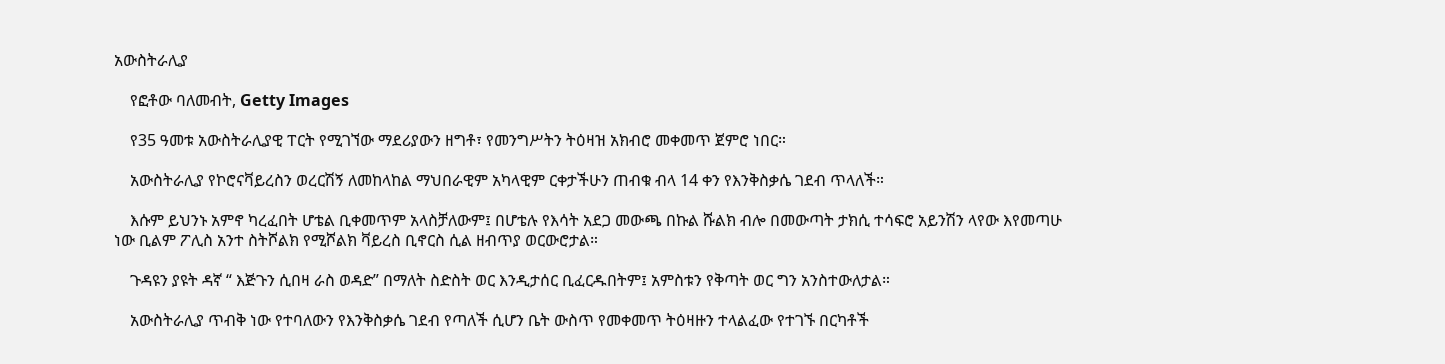አውስትራሊያ

    የፎቶው ባለመብት, Getty Images

    የ35 ዓመቱ አውስትራሊያዊ ፐርት የሚገኘው ማደሪያውን ዘግቶ፣ የመንግሥትን ትዕዛዝ አክብሮ መቀመጥ ጀምሮ ነበር።

    አውስትራሊያ የኮሮናቫይረስን ወረርሽኝ ለመከላከል ማህበራዊም አካላዊም ርቀታችሁን ጠብቁ ብላ 14 ቀን የእንቅስቃሴ ገደብ ጥላለች።

    እሱም ይህንኑ አምኖ ካረፈበት ሆቴል ቢቀመጥም አላስቻለውም፤ በሆቴሉ የእሳት አደጋ መውጫ በኩል ሹልክ ብሎ በመውጣት ታክሲ ተሳፍሮ አይንሽን ላየው እየመጣሁ ነው ቢልም ፖሊስ አንተ ስትሾልክ የሚሾልክ ቫይረስ ቢኖርስ ሲል ዘብጥያ ወርውሮታል።

    ጉዳዩን ያዩት ዳኛ “ እጅጉን ሲበዛ ራስ ወዳድ” በማለት ስድስት ወር እንዲታሰር ቢፈርዱበትም፤ አምስቱን የቅጣት ወር ግን አንስተውለታል።

    አውስትራሊያ ጥብቅ ነው የተባለውን የእንቅስቃሴ ገደብ የጣለች ሲሆን ቤት ውስጥ የመቀመጥ ትዕዛዙን ተላልፈው የተገኙ በርካቶች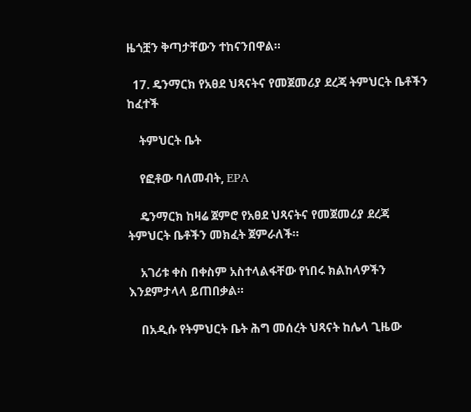ዜጎቿን ቅጣታቸውን ተከናንበዋል።

  17. ዴንማርክ የአፀደ ህጻናትና የመጀመሪያ ደረጃ ትምህርት ቤቶችን ከፈተች

    ትምህርት ቤት

    የፎቶው ባለመብት, EPA

    ዴንማርክ ከዛሬ ጀምሮ የአፀደ ህጻናትና የመጀመሪያ ደረጃ ትምህርት ቤቶችን መክፈት ጀምራለች።

    አገሪቱ ቀስ በቀስም አስተላልፋቸው የነበሩ ክልከላዎችን እንደምታላላ ይጠበቃል።

    በአዲሱ የትምህርት ቤት ሕግ መሰረት ህጻናት ከሌላ ጊዜው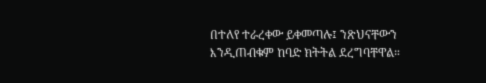በተለየ ተራረቀው ይቀመጣሉ፤ ንጽህናቸውን እንዲጠብቁም ከባድ ክትትል ደረግባቸዋል።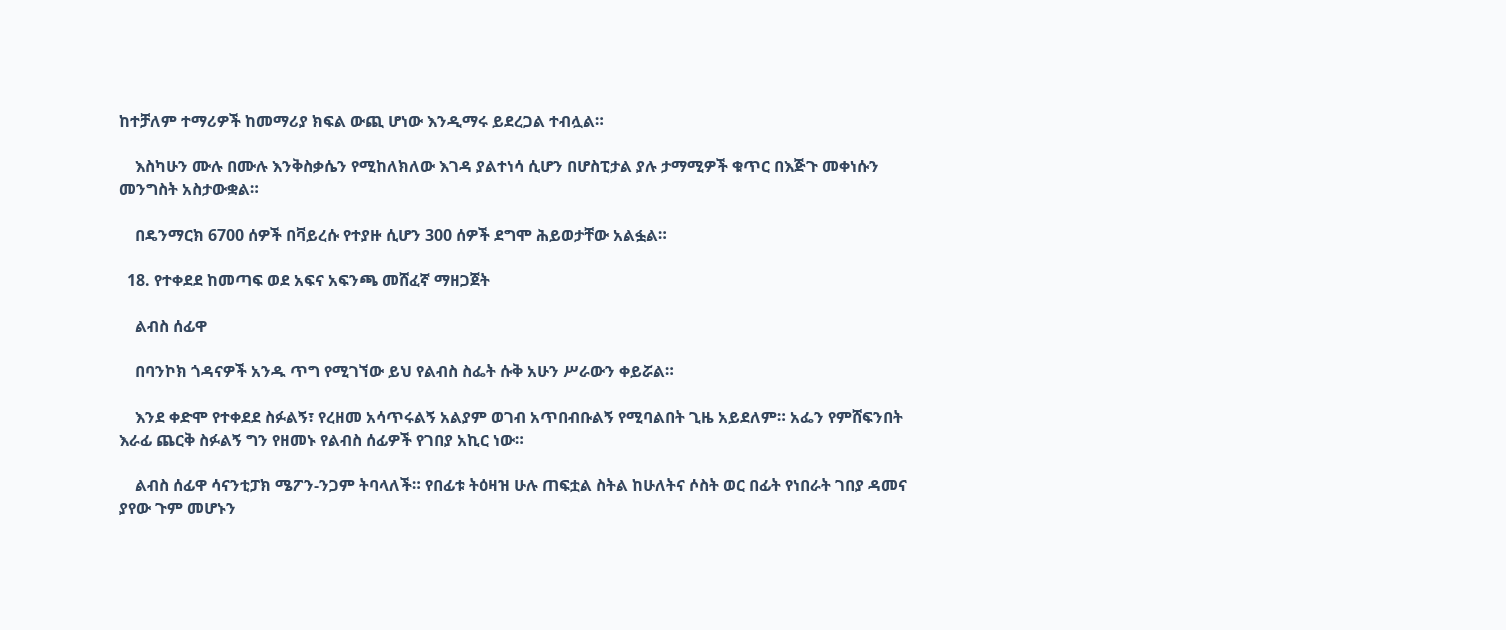ከተቻለም ተማሪዎች ከመማሪያ ክፍል ውጪ ሆነው እንዲማሩ ይደረጋል ተብሏል።

    እስካሁን ሙሉ በሙሉ እንቅስቃሴን የሚከለክለው እገዳ ያልተነሳ ሲሆን በሆስፒታል ያሉ ታማሚዎች ቁጥር በእጅጉ መቀነሱን መንግስት አስታውቋል።

    በዴንማርክ 6700 ሰዎች በቫይረሱ የተያዙ ሲሆን 300 ሰዎች ደግሞ ሕይወታቸው አልፏል።

  18. የተቀደደ ከመጣፍ ወደ አፍና አፍንጫ መሸፈኛ ማዘጋጀት

    ልብስ ሰፊዋ

    በባንኮክ ጎዳናዎች አንዱ ጥግ የሚገኘው ይህ የልብስ ስፌት ሱቅ አሁን ሥራውን ቀይሯል።

    እንደ ቀድሞ የተቀደደ ስፉልኝ፣ የረዘመ አሳጥሩልኝ አልያም ወገብ አጥበብቡልኝ የሚባልበት ጊዜ አይደለም። አፌን የምሸፍንበት እራፊ ጨርቅ ስፉልኝ ግን የዘመኑ የልብስ ሰፊዎች የገበያ አኪር ነው።

    ልብስ ሰፊዋ ሳናንቲፓክ ሜፖን-ንጋም ትባላለች። የበፊቱ ትዕዛዝ ሁሉ ጠፍቷል ስትል ከሁለትና ሶስት ወር በፊት የነበራት ገበያ ዳመና ያየው ጉም መሆኑን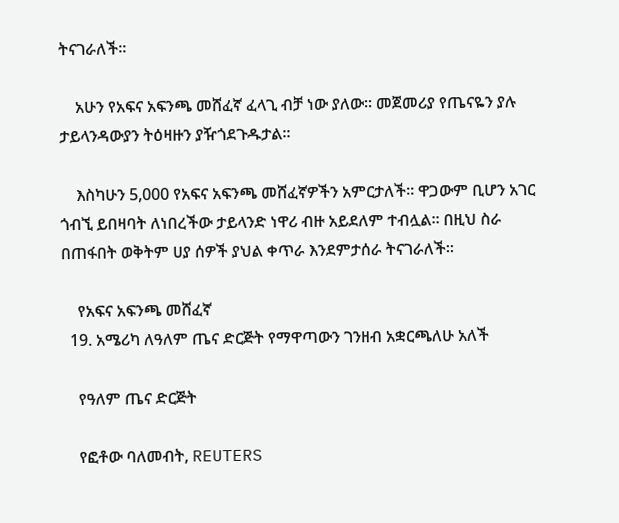ትናገራለች።

    አሁን የአፍና አፍንጫ መሸፈኛ ፈላጊ ብቻ ነው ያለው። መጀመሪያ የጤናዬን ያሉ ታይላንዳውያን ትዕዛዙን ያዥጎደጉዱታል።

    እስካሁን 5,000 የአፍና አፍንጫ መሸፈኛዎችን አምርታለች። ዋጋውም ቢሆን አገር ጎብኚ ይበዛባት ለነበረችው ታይላንድ ነዋሪ ብዙ አይደለም ተብሏል። በዚህ ስራ በጠፋበት ወቅትም ሀያ ሰዎች ያህል ቀጥራ እንደምታሰራ ትናገራለች።

    የአፍና አፍንጫ መሸፈኛ
  19. አሜሪካ ለዓለም ጤና ድርጅት የማዋጣውን ገንዘብ አቋርጫለሁ አለች

    የዓለም ጤና ድርጅት

    የፎቶው ባለመብት, REUTERS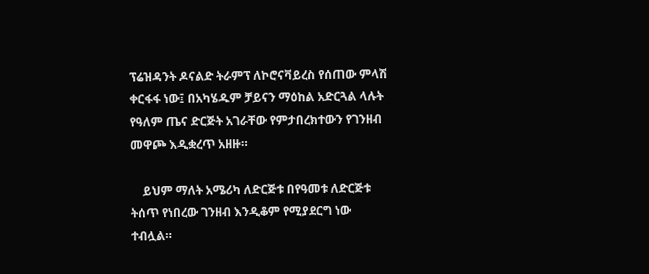ፕሬዝዳንት ዶናልድ ትራምፕ ለኮሮናቫይረስ የሰጠው ምላሽ ቀርፋፋ ነው፤ በአካሄዱም ቻይናን ማዕከል አድርጓል ላሉት የዓለም ጤና ድርጅት አገራቸው የምታበረክተውን የገንዘብ መዋጮ እዲቋረጥ አዘዙ።

    ይህም ማለት አሜሪካ ለድርጅቱ በየዓመቱ ለድርጅቱ ትሰጥ የነበረው ገንዘብ እንዲቆም የሚያደርግ ነው ተብሏል።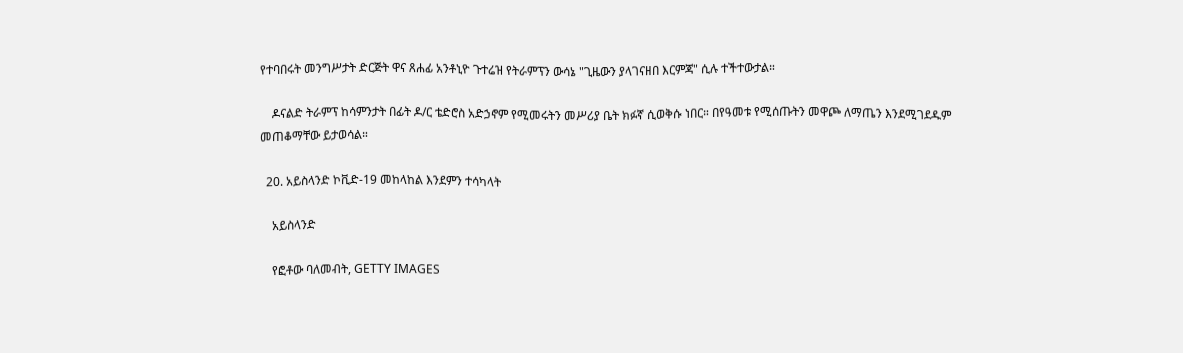የተባበሩት መንግሥታት ድርጅት ዋና ጸሐፊ አንቶኒዮ ጉተሬዝ የትራምፕን ውሳኔ "ጊዜውን ያላገናዘበ እርምጃ" ሲሉ ተችተውታል።

    ዶናልድ ትራምፕ ከሳምንታት በፊት ዶ/ር ቴድሮስ አድኃኖም የሚመሩትን መሥሪያ ቤት ክፉኛ ሲወቅሱ ነበር። በየዓመቱ የሚሰጡትን መዋጮ ለማጤን እንደሚገደዱም መጠቆማቸው ይታወሳል።

  20. አይስላንድ ኮቪድ-19 መከላከል እንደምን ተሳካላት

    አይስላንድ

    የፎቶው ባለመብት, GETTY IMAGES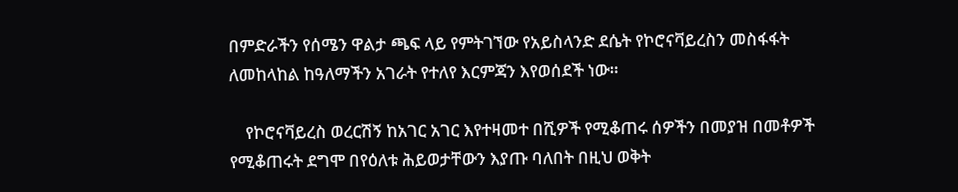በምድራችን የሰሜን ዋልታ ጫፍ ላይ የምትገኘው የአይስላንድ ደሴት የኮሮናቫይረስን መስፋፋት ለመከላከል ከዓለማችን አገራት የተለየ እርምጃን እየወሰደች ነው።

    የኮሮናቫይረስ ወረርሽኝ ከአገር አገር እየተዛመተ በሺዎች የሚቆጠሩ ሰዎችን በመያዝ በመቶዎች የሚቆጠሩት ደግሞ በየዕለቱ ሕይወታቸውን እያጡ ባለበት በዚህ ወቅት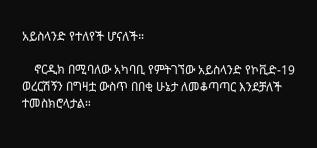አይስላንድ የተለየች ሆናለች።

    ኖርዲክ በሚባለው አካባቢ የምትገኘው አይስላንድ የኮቪድ-19 ወረርሽኝን በግዛቷ ውስጥ በበቂ ሁኔታ ለመቆጣጣር እንደቻለች ተመስክሮላታል።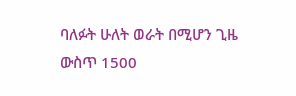ባለፉት ሁለት ወራት በሚሆን ጊዜ ውስጥ 1500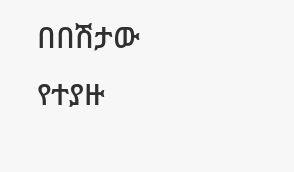በበሽታው የተያዙ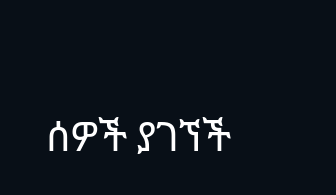ሰዎች ያገኘች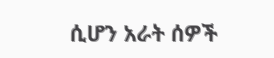ሲሆን አራት ሰዎች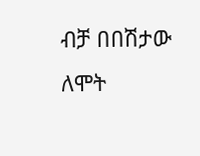ብቻ በበሽታው ለሞት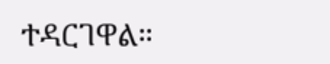ተዳርገዋል።